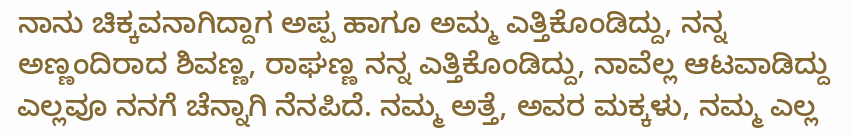ನಾನು ಚಿಕ್ಕವನಾಗಿದ್ದಾಗ ಅಪ್ಪ ಹಾಗೂ ಅಮ್ಮ ಎತ್ತಿಕೊಂಡಿದ್ದು, ನನ್ನ ಅಣ್ಣಂದಿರಾದ ಶಿವಣ್ಣ, ರಾಘಣ್ಣ ನನ್ನ ಎತ್ತಿಕೊಂಡಿದ್ದು, ನಾವೆಲ್ಲ ಆಟವಾಡಿದ್ದು ಎಲ್ಲವೂ ನನಗೆ ಚೆನ್ನಾಗಿ ನೆನಪಿದೆ. ನಮ್ಮ ಅತ್ತೆ, ಅವರ ಮಕ್ಕಳು, ನಮ್ಮ ಎಲ್ಲ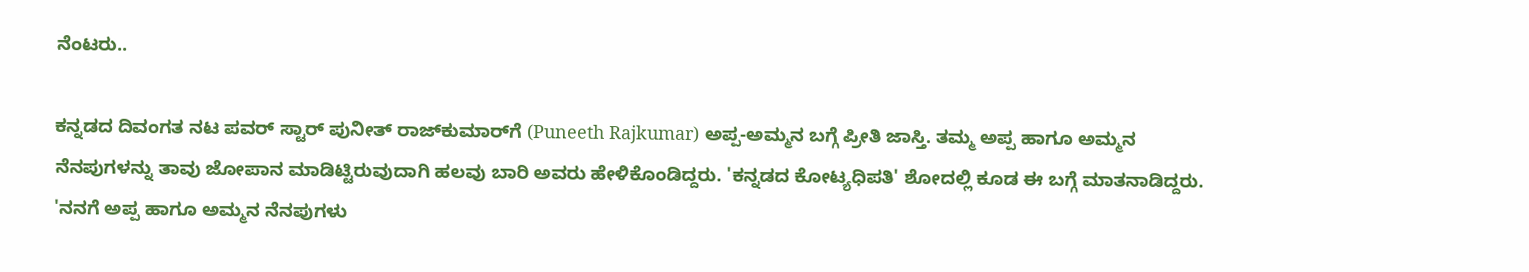ನೆಂಟರು..

ಕನ್ನಡದ ದಿವಂಗತ ನಟ ಪವರ್ ಸ್ಟಾರ್ ಪುನೀತ್ ರಾಜ್‌ಕುಮಾರ್‌ಗೆ (Puneeth Rajkumar) ಅಪ್ಪ-ಅಮ್ಮನ ಬಗ್ಗೆ ಪ್ರೀತಿ ಜಾಸ್ತಿ. ತಮ್ಮ ಅಪ್ಪ ಹಾಗೂ ಅಮ್ಮನ ನೆನಪುಗಳನ್ನು ತಾವು ಜೋಪಾನ ಮಾಡಿಟ್ಟಿರುವುದಾಗಿ ಹಲವು ಬಾರಿ ಅವರು ಹೇಳಿಕೊಂಡಿದ್ದರು. 'ಕನ್ನಡದ ಕೋಟ್ಯಧಿಪತಿ' ಶೋದಲ್ಲಿ ಕೂಡ ಈ ಬಗ್ಗೆ ಮಾತನಾಡಿದ್ದರು. 'ನನಗೆ ಅಪ್ಪ ಹಾಗೂ ಅಮ್ಮನ ನೆನಪುಗಳು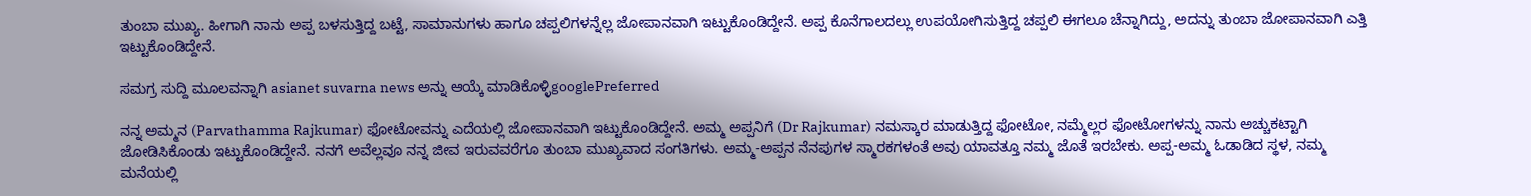ತುಂಬಾ ಮುಖ್ಯ. ಹೀಗಾಗಿ ನಾನು ಅಪ್ಪ ಬಳಸುತ್ತಿದ್ದ ಬಟ್ಟೆ, ಸಾಮಾನುಗಳು ಹಾಗೂ ಚಪ್ಪಲಿಗಳನ್ನೆಲ್ಲ ಜೋಪಾನವಾಗಿ ಇಟ್ಟುಕೊಂಡಿದ್ದೇನೆ. ಅಪ್ಪ ಕೊನೆಗಾಲದಲ್ಲು ಉಪಯೋಗಿಸುತ್ತಿದ್ದ ಚಪ್ಪಲಿ ಈಗಲೂ ಚೆನ್ನಾಗಿದ್ದು, ಅದನ್ನು ತುಂಬಾ ಜೋಪಾನವಾಗಿ ಎತ್ತಿ ಇಟ್ಟುಕೊಂಡಿದ್ದೇನೆ.

ಸಮಗ್ರ ಸುದ್ದಿ ಮೂಲವನ್ನಾಗಿ asianet suvarna news ಅನ್ನು ಆಯ್ಕೆ ಮಾಡಿಕೊಳ್ಳಿgooglePreferred

ನನ್ನ ಅಮ್ಮನ (Parvathamma Rajkumar) ಫೋಟೋವನ್ನು ಎದೆಯಲ್ಲಿ ಜೋಪಾನವಾಗಿ ಇಟ್ಟುಕೊಂಡಿದ್ದೇನೆ. ಅಮ್ಮ ಅಪ್ಪನಿಗೆ (Dr Rajkumar) ನಮಸ್ಕಾರ ಮಾಡುತ್ತಿದ್ದ ಫೋಟೋ, ನಮ್ಮೆಲ್ಲರ ಫೋಟೋಗಳನ್ನು ನಾನು ಅಚ್ಚುಕಟ್ಟಾಗಿ ಜೋಡಿಸಿಕೊಂಡು ಇಟ್ಟುಕೊಂಡಿದ್ದೇನೆ. ನನಗೆ ಅವೆಲ್ಲವೂ ನನ್ನ ಜೀವ ಇರುವವರೆಗೂ ತುಂಬಾ ಮುಖ್ಯವಾದ ಸಂಗತಿಗಳು. ಅಮ್ಮ-ಅಪ್ಪನ ನೆನಪುಗಳ ಸ್ಮಾರಕಗಳಂತೆ ಅವು ಯಾವತ್ತೂ ನಮ್ಮ ಜೊತೆ ಇರಬೇಕು. ಅಪ್ಪ-ಅಮ್ಮ ಓಡಾಡಿದ ಸ್ಥಳ, ನಮ್ಮ ಮನೆಯಲ್ಲಿ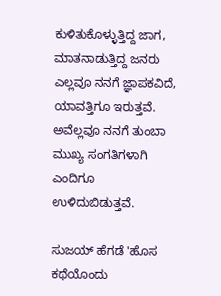ಕುಳಿತುಕೊಳ್ಳುತ್ತಿದ್ದ ಜಾಗ, ಮಾತನಾಡುತ್ತಿದ್ದ ಜನರು ಎಲ್ಲವೂ ನನಗೆ ಜ್ಞಾಪಕವಿದೆ, ಯಾವತ್ತಿಗೂ ಇರುತ್ತವೆ. ಅವೆಲ್ಲವೂ ನನಗೆ ತುಂಬಾ ಮುಖ್ಯ ಸಂಗತಿಗಳಾಗಿ ಎಂದಿಗೂ ಉಳಿದುಬಿಡುತ್ತವೆ.

ಸುಜಯ್ ಹೆಗಡೆ 'ಹೊಸ ಕಥೆಯೊಂದು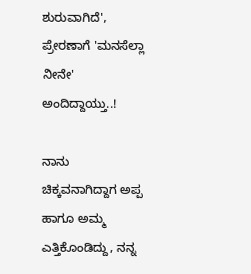ಶುರುವಾಗಿದೆ', ಪ್ರೇರಣಾಗೆ 'ಮನಸೆಲ್ಲಾ ನೀನೇ' ಅಂದಿದ್ದಾಯ್ತು..!

ನಾನು ಚಿಕ್ಕವನಾಗಿದ್ದಾಗ ಅಪ್ಪ ಹಾಗೂ ಅಮ್ಮ ಎತ್ತಿಕೊಂಡಿದ್ದು, ನನ್ನ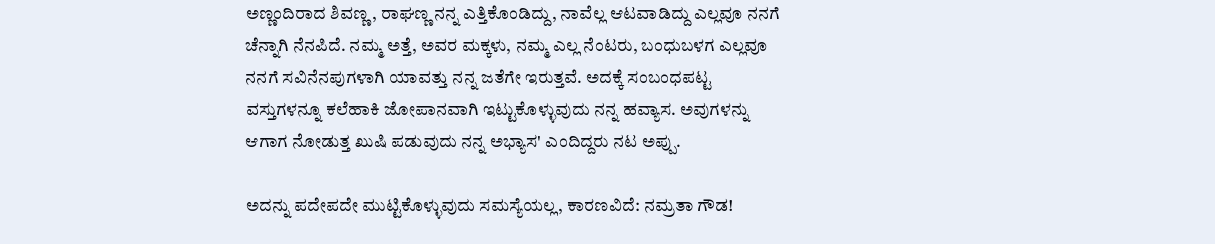ಅಣ್ಣಂದಿರಾದ ಶಿವಣ್ಣ, ರಾಘಣ್ಣ ನನ್ನ ಎತ್ತಿಕೊಂಡಿದ್ದು, ನಾವೆಲ್ಲ ಆಟವಾಡಿದ್ದು ಎಲ್ಲವೂ ನನಗೆ ಚೆನ್ನಾಗಿ ನೆನಪಿದೆ. ನಮ್ಮ ಅತ್ತೆ, ಅವರ ಮಕ್ಕಳು, ನಮ್ಮ ಎಲ್ಲ ನೆಂಟರು, ಬಂಧುಬಳಗ ಎಲ್ಲವೂ ನನಗೆ ಸವಿನೆನಪುಗಳಾಗಿ ಯಾವತ್ತು ನನ್ನ ಜತೆಗೇ ಇರುತ್ತವೆ. ಅದಕ್ಕೆ ಸಂಬಂಧಪಟ್ಟ ವಸ್ತುಗಳನ್ನೂ ಕಲೆಹಾಕಿ ಜೋಪಾನವಾಗಿ ಇಟ್ಟುಕೊಳ್ಳುವುದು ನನ್ನ ಹವ್ಯಾಸ. ಅವುಗಳನ್ನು ಆಗಾಗ ನೋಡುತ್ತ ಖುಷಿ ಪಡುವುದು ನನ್ನ ಅಭ್ಯಾಸ' ಎಂದಿದ್ದರು ನಟ ಅಪ್ಪು.

ಅದನ್ನು ಪದೇಪದೇ ಮುಟ್ಟಿಕೊಳ್ಳುವುದು ಸಮಸ್ಯೆಯಲ್ಲ, ಕಾರಣವಿದೆ: ನಮ್ರತಾ ಗೌಡ!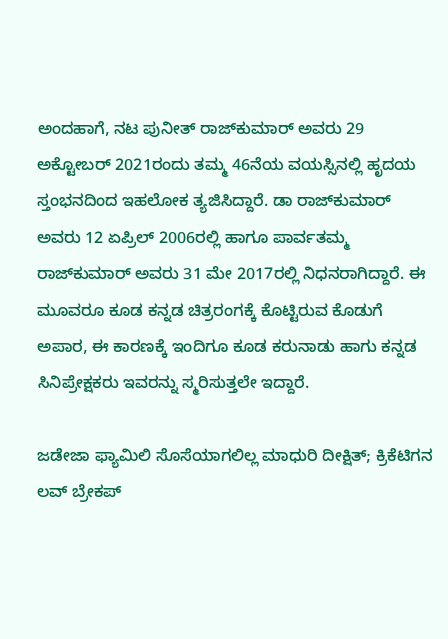ಅಂದಹಾಗೆ, ನಟ ಪುನೀತ್ ರಾಜ್‌ಕುಮಾರ್ ಅವರು 29 ಅಕ್ಟೋಬರ್ 2021ರಂದು ತಮ್ಮ 46ನೆಯ ವಯಸ್ಸಿನಲ್ಲಿ ಹೃದಯ ಸ್ತಂಭನದಿಂದ ಇಹಲೋಕ ತ್ಯಜಿಸಿದ್ದಾರೆ. ಡಾ ರಾಜ್‌ಕುಮಾರ್ ಅವರು 12 ಏಪ್ರಿಲ್ 2006ರಲ್ಲಿ ಹಾಗೂ ಪಾರ್ವತಮ್ಮ ರಾಜ್‌ಕುಮಾರ್ ಅವರು 31 ಮೇ 2017ರಲ್ಲಿ ನಿಧನರಾಗಿದ್ದಾರೆ. ಈ ಮೂವರೂ ಕೂಡ ಕನ್ನಡ ಚಿತ್ರರಂಗಕ್ಕೆ ಕೊಟ್ಟಿರುವ ಕೊಡುಗೆ ಅಪಾರ, ಈ ಕಾರಣಕ್ಕೆ ಇಂದಿಗೂ ಕೂಡ ಕರುನಾಡು ಹಾಗು ಕನ್ನಡ ಸಿನಿಪ್ರೇಕ್ಷಕರು ಇವರನ್ನು ಸ್ಮರಿಸುತ್ತಲೇ ಇದ್ದಾರೆ.

ಜಡೇಜಾ ಫ್ಯಾಮಿಲಿ ಸೊಸೆಯಾಗಲಿಲ್ಲ ಮಾಧುರಿ ದೀಕ್ಷಿತ್; ಕ್ರಿಕೆಟಿಗನ ಲವ್ ಬ್ರೇಕಪ್‌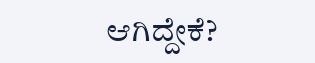ಆಗಿದ್ದೇಕೆ?